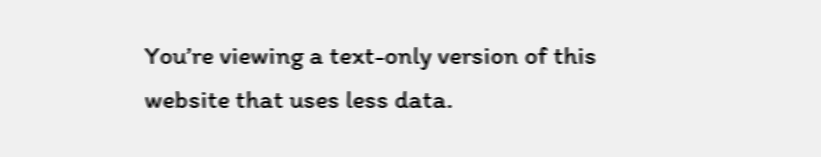You’re viewing a text-only version of this website that uses less data.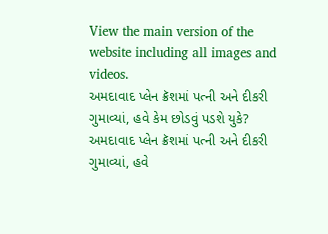View the main version of the website including all images and videos.
અમદાવાદ પ્લેન ક્રૅશમાં પત્ની અને દીકરી ગુમાવ્યાં, હવે કેમ છોડવું પડશે યુકે?
અમદાવાદ પ્લેન ક્રૅશમાં પત્ની અને દીકરી ગુમાવ્યાં, હવે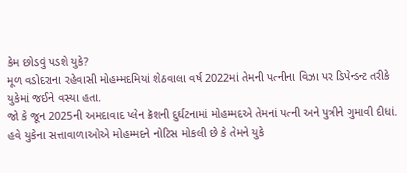કેમ છોડવું પડશે યુકે?
મૂળ વડોદરાના રહેવાસી મોહમ્મદમિયાં શેઠવાલા વર્ષ 2022માં તેમની પત્નીના વિઝા પર ડિપેન્ડન્ટ તરીકે યુકેમાં જઈને વસ્યા હતા.
જો કે જૂન 2025ની અમદાવાદ પ્લેન ક્રૅશની દુર્ઘટનામાં મોહમ્મદએ તેમનાં પત્ની અને પુત્રીને ગુમાવી દીધાં.
હવે યુકેના સત્તાવાળાઓએ મોહમ્મદને નોટિસ મોકલી છે કે તેમને યુકે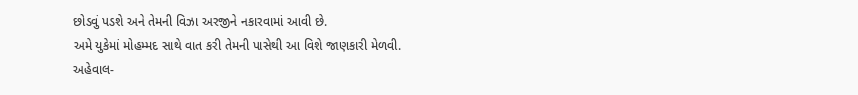છોડવું પડશે અને તેમની વિઝા અરજીને નકારવામાં આવી છે.
અમે યુકેમાં મોહમ્મદ સાથે વાત કરી તેમની પાસેથી આ વિશે જાણકારી મેળવી.
અહેવાલ-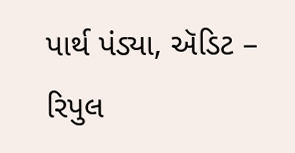પાર્થ પંડ્યા, ઍડિટ – રિપુલ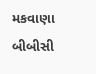મકવાણા
બીબીસી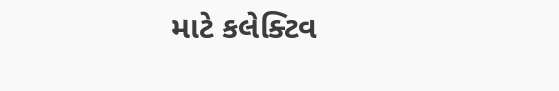માટે કલેક્ટિવ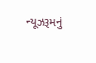ન્યૂઝરૂમનું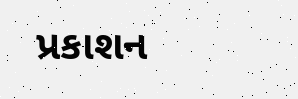પ્રકાશન